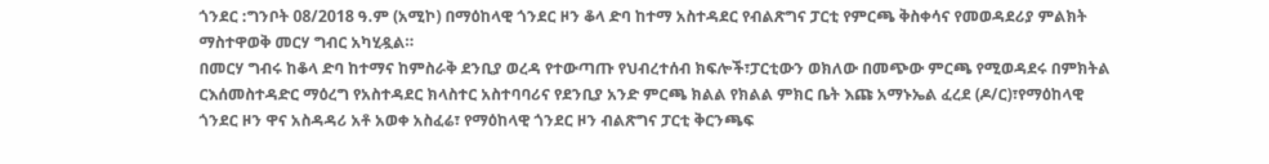ጎንደር :ግንቦት 08/2018 ዓ.ም (አሚኮ) በማዕከላዊ ጎንደር ዞን ቆላ ድባ ከተማ አስተዳደር የብልጽግና ፓርቲ የምርጫ ቅስቀሳና የመወዳደሪያ ምልክት ማስተዋወቅ መርሃ ግብር አካሂዷል።
በመርሃ ግብሩ ከቆላ ድባ ከተማና ከምስራቅ ደንቢያ ወረዳ የተውጣጡ የህብረተሰብ ክፍሎች፣ፓርቲውን ወክለው በመጭው ምርጫ የሚወዳደሩ በምክትል ርእሰመስተዳድር ማዕረግ የአስተዳደር ክላስተር አስተባባሪና የደንቢያ አንድ ምርጫ ክልል የክልል ምክር ቤት እጩ አማኑኤል ፈረደ (ዶ/ር)፣የማዕከላዊ ጎንደር ዞን ዋና አስዳዳሪ አቶ አወቀ አስፈሬ፣ የማዕከላዊ ጎንደር ዞን ብልጽግና ፓርቲ ቅርንጫፍ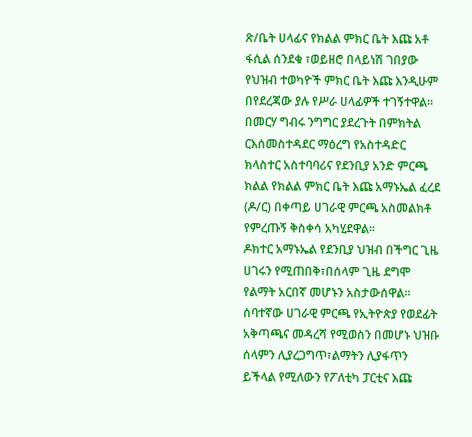ጽ/ቤት ሀላፊና የክልል ምክር ቤት እጩ አቶ ፋሲል ሰንደቁ ፣ወይዘሮ በላይነሽ ገበያው የህዝብ ተወካዮች ምክር ቤት እጩ እንዲሁም በየደረጃው ያሉ የሥራ ሀላፊዎች ተገኝተዋል።
በመርሃ ግብሩ ንግግር ያደረጉት በምክትል ርእሰመስተዳደር ማዕረግ የአስተዳድር ክላስተር አስተባባሪና የደንቢያ አንድ ምርጫ ክልል የክልል ምክር ቤት እጩ አማኑኤል ፈረደ (ዶ/ር) በቀጣይ ሀገራዊ ምርጫ አስመልክቶ የምረጡኝ ቅስቀሳ አካሂደዋል።
ዶክተር አማኑኤል የደንቢያ ህዝብ በችግር ጊዜ ሀገሩን የሚጠበቅ፣በሰላም ጊዜ ደግሞ የልማት አርበኛ መሆኑን አስታውሰዋል።
ሰባተኛው ሀገራዊ ምርጫ የኢትዮጵያ የወደፊት አቅጣጫና መዳረሻ የሚወስን በመሆኑ ህዝቡ ሰላምን ሊያረጋግጥ፣ልማትን ሊያፋጥን ይችላል የሚለውን የፖለቲካ ፓርቲና እጩ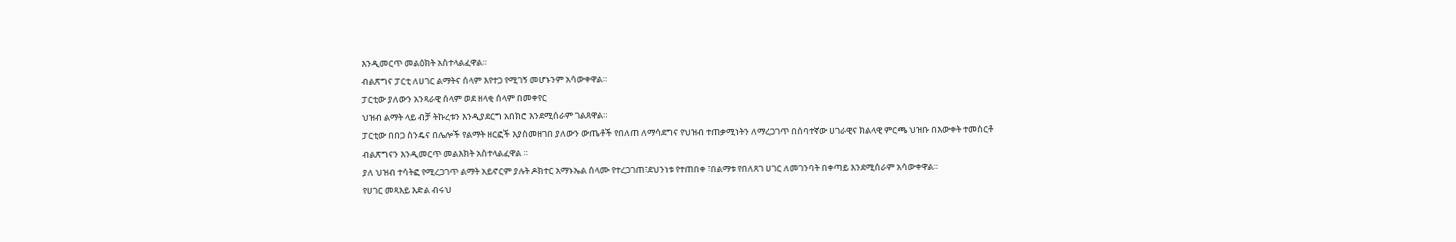እንዲመርጥ መልዕክት አስተላልፈዋል።
ብልጽግና ፓርቲ ለሀገር ልማትና ሰላም እየተጋ የሚገኝ መሆኑንም አሳውቀዋል።
ፓርቲው ያለውን አንጻራዊ ሰላም ወደ ዘላቂ ሰላም በመቀየር
ህዝብ ልማት ላይ ብቻ ትኩረቱን እንዲያደርግ አበክሮ እንደሚሰራም ገልጸዋል።
ፓርቲው በበጋ ስንዴና በሌሎች የልማት ዘርፎች እያስመዘገበ ያለውን ውጤቶች የበለጠ ለማሳደግና የህዝብ ተጠቃሚነትን ለማረጋገጥ በሰባተኛው ሀገራዊና ክልላዊ ምርጫ ህዝቡ በእውቀት ተመስርቶ ብልጽግናን እንዲመርጥ መልእክት አስተላልፈዋል ።
ያለ ህዝብ ተሳትፎ የሚረጋገጥ ልማት አይኖርም ያሉት ዶክተር አማኑኤል ሰላሙ የተረጋገጠ፣ደህንነቱ የተጠበቀ ፣በልማቱ የበለጸገ ሀገር ለመገንባት በቀጣይ እንደሚሰራም አሳውቀዋል።
የሀገር መጻእይ እድል ብሩህ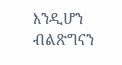እንዲሆን ብልጽግናን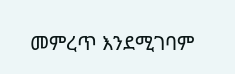መምረጥ እንደሚገባም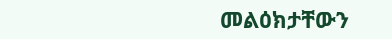መልዕክታቸውን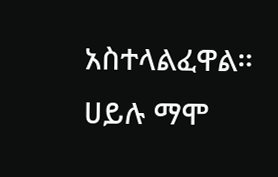አስተላልፈዋል።
ሀይሉ ማሞ